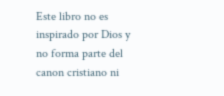Este libro no es inspirado por Dios y no forma parte del canon cristiano ni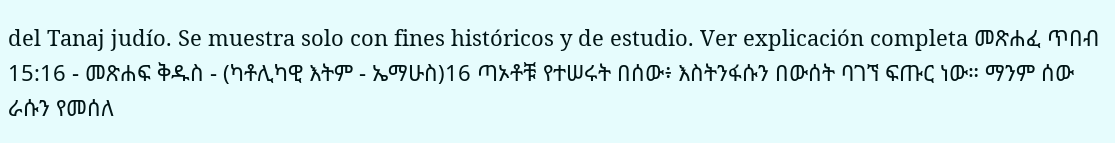del Tanaj judío. Se muestra solo con fines históricos y de estudio. Ver explicación completa መጽሐፈ ጥበብ 15:16 - መጽሐፍ ቅዱስ - (ካቶሊካዊ እትም - ኤማሁስ)16 ጣኦቶቹ የተሠሩት በሰው፥ እስትንፋሱን በውሰት ባገኘ ፍጡር ነው። ማንም ሰው ራሱን የመሰለ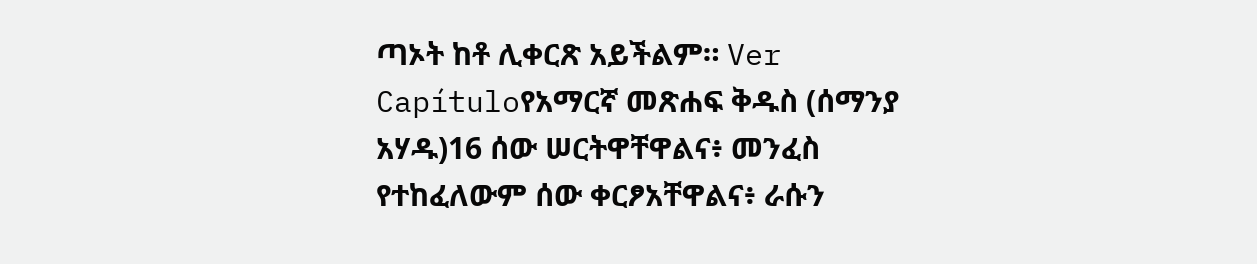ጣኦት ከቶ ሊቀርጽ አይችልም። Ver Capítuloየአማርኛ መጽሐፍ ቅዱስ (ሰማንያ አሃዱ)16 ሰው ሠርትዋቸዋልና፥ መንፈስ የተከፈለውም ሰው ቀርፆአቸዋልና፥ ራሱን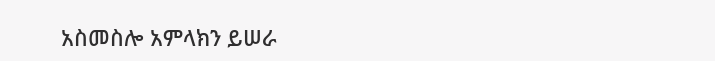አስመስሎ አምላክን ይሠራ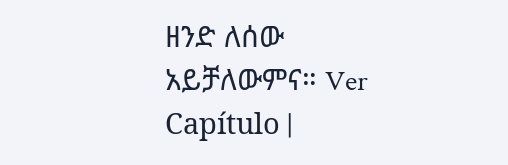ዘንድ ለሰው አይቻለውምና። Ver Capítulo |